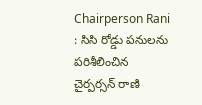Chairperson Rani : సిసి రోడ్డు పనులను పరిశీలించిన చైర్పర్సన్ రాణి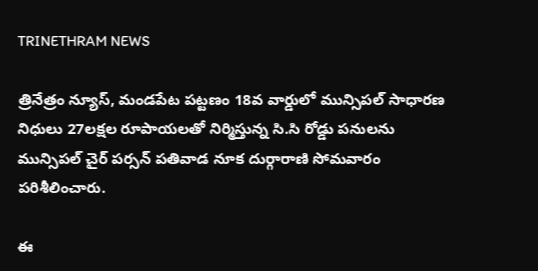TRINETHRAM NEWS

త్రినేత్రం న్యూస్, మండపేట పట్టణం 18వ వార్డులో మున్సిపల్ సాధారణ నిధులు 27లక్షల రూపాయలతో నిర్మిస్తున్న సి.సి రోడ్డు పనులను మున్సిపల్ చైర్ పర్సన్ పతివాడ నూక దుర్గారాణి సోమవారం పరిశీలించారు.

ఈ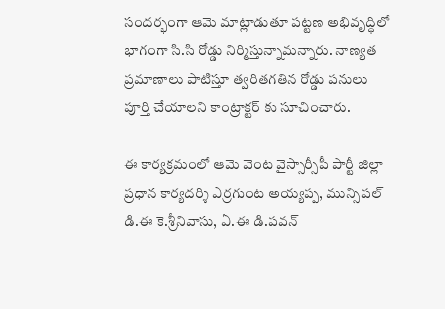సందర్భంగా ఆమె మాట్లాడుతూ పట్టణ అభివృద్ధిలో భాగంగా సి.సి రోడ్డు నిర్మిస్తున్నామన్నారు. నాణ్యత ప్రమాణాలు పాటిస్తూ త్వరితగతిన రోడ్డు పనులు పూర్తి చేయాలని కాంట్రాక్టర్ కు సూచించారు.

ఈ కార్యక్రమంలో ఆమె వెంట వైస్సార్సీపీ పార్టీ జిల్లా ప్రధాన కార్యదర్శి ఎర్రగుంట అయ్యప్ప, మున్సిపల్ డి.ఈ కె.శ్రీనివాసు, ఏ.ఈ డి.పవన్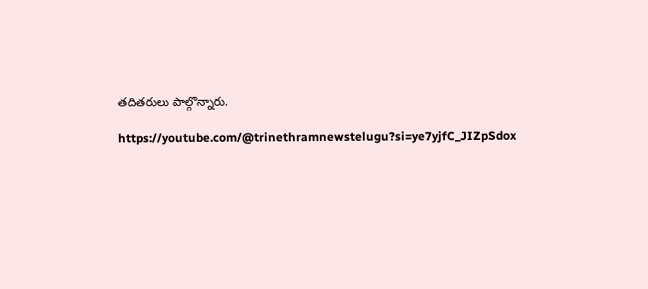తదితరులు పాల్గొన్నారు.

https://youtube.com/@trinethramnewstelugu?si=ye7yjfC_JIZpSdox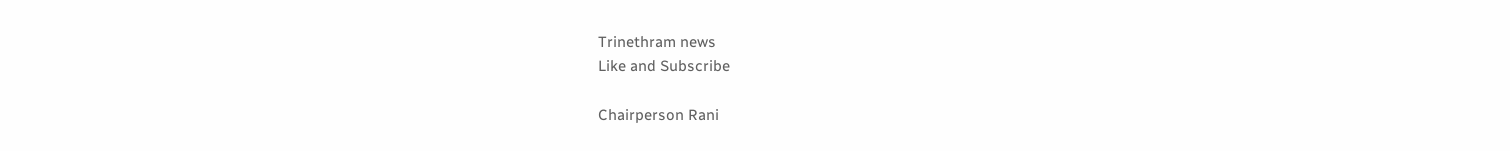Trinethram news
Like and Subscribe

Chairperson Rani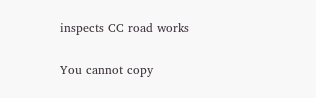inspects CC road works

You cannot copy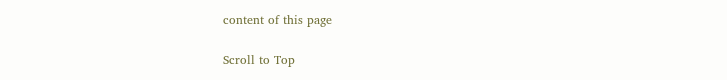content of this page

Scroll to Top